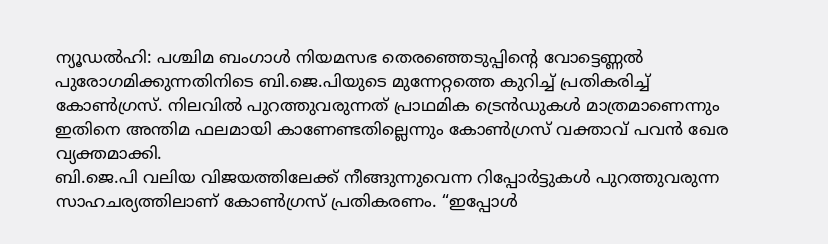ന്യൂഡൽഹി: പശ്ചിമ ബംഗാൾ നിയമസഭ തെരഞ്ഞെടുപ്പിന്റെ വോട്ടെണ്ണൽ പുരോഗമിക്കുന്നതിനിടെ ബി.ജെ.പിയുടെ മുന്നേറ്റത്തെ കുറിച്ച് പ്രതികരിച്ച് കോൺഗ്രസ്. നിലവിൽ പുറത്തുവരുന്നത് പ്രാഥമിക ട്രെൻഡുകൾ മാത്രമാണെന്നും ഇതിനെ അന്തിമ ഫലമായി കാണേണ്ടതില്ലെന്നും കോൺഗ്രസ് വക്താവ് പവൻ ഖേര വ്യക്തമാക്കി.
ബി.ജെ.പി വലിയ വിജയത്തിലേക്ക് നീങ്ങുന്നുവെന്ന റിപ്പോർട്ടുകൾ പുറത്തുവരുന്ന സാഹചര്യത്തിലാണ് കോൺഗ്രസ് പ്രതികരണം. “ഇപ്പോൾ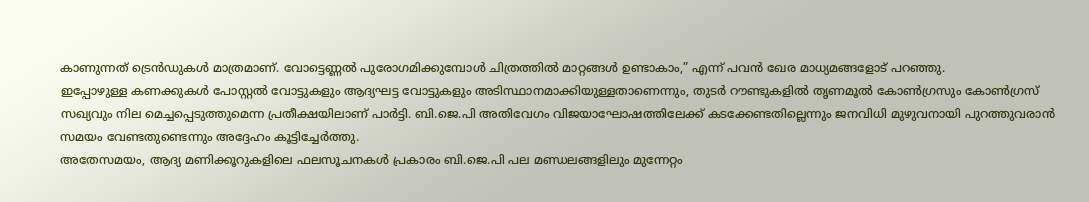കാണുന്നത് ട്രെൻഡുകൾ മാത്രമാണ്. വോട്ടെണ്ണൽ പുരോഗമിക്കുമ്പോൾ ചിത്രത്തിൽ മാറ്റങ്ങൾ ഉണ്ടാകാം,” എന്ന് പവൻ ഖേര മാധ്യമങ്ങളോട് പറഞ്ഞു.
ഇപ്പോഴുള്ള കണക്കുകൾ പോസ്റ്റൽ വോട്ടുകളും ആദ്യഘട്ട വോട്ടുകളും അടിസ്ഥാനമാക്കിയുള്ളതാണെന്നും, തുടർ റൗണ്ടുകളിൽ തൃണമൂൽ കോൺഗ്രസും കോൺഗ്രസ് സഖ്യവും നില മെച്ചപ്പെടുത്തുമെന്ന പ്രതീക്ഷയിലാണ് പാർട്ടി. ബി.ജെ.പി അതിവേഗം വിജയാഘോഷത്തിലേക്ക് കടക്കേണ്ടതില്ലെന്നും ജനവിധി മുഴുവനായി പുറത്തുവരാൻ സമയം വേണ്ടതുണ്ടെന്നും അദ്ദേഹം കൂട്ടിച്ചേർത്തു.
അതേസമയം, ആദ്യ മണിക്കൂറുകളിലെ ഫലസൂചനകൾ പ്രകാരം ബി.ജെ.പി പല മണ്ഡലങ്ങളിലും മുന്നേറ്റം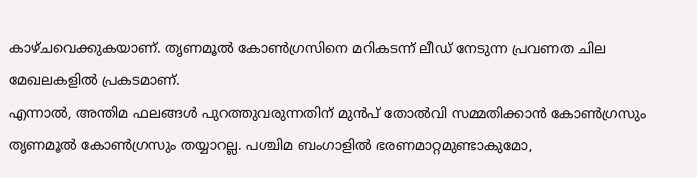കാഴ്ചവെക്കുകയാണ്. തൃണമൂൽ കോൺഗ്രസിനെ മറികടന്ന് ലീഡ് നേടുന്ന പ്രവണത ചില മേഖലകളിൽ പ്രകടമാണ്.
എന്നാൽ, അന്തിമ ഫലങ്ങൾ പുറത്തുവരുന്നതിന് മുൻപ് തോൽവി സമ്മതിക്കാൻ കോൺഗ്രസും തൃണമൂൽ കോൺഗ്രസും തയ്യാറല്ല. പശ്ചിമ ബംഗാളിൽ ഭരണമാറ്റമുണ്ടാകുമോ,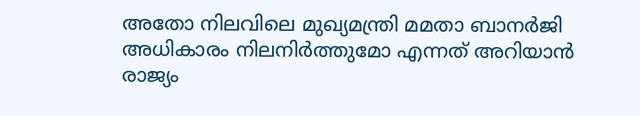അതോ നിലവിലെ മുഖ്യമന്ത്രി മമതാ ബാനർജി അധികാരം നിലനിർത്തുമോ എന്നത് അറിയാൻ രാജ്യം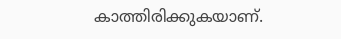കാത്തിരിക്കുകയാണ്.